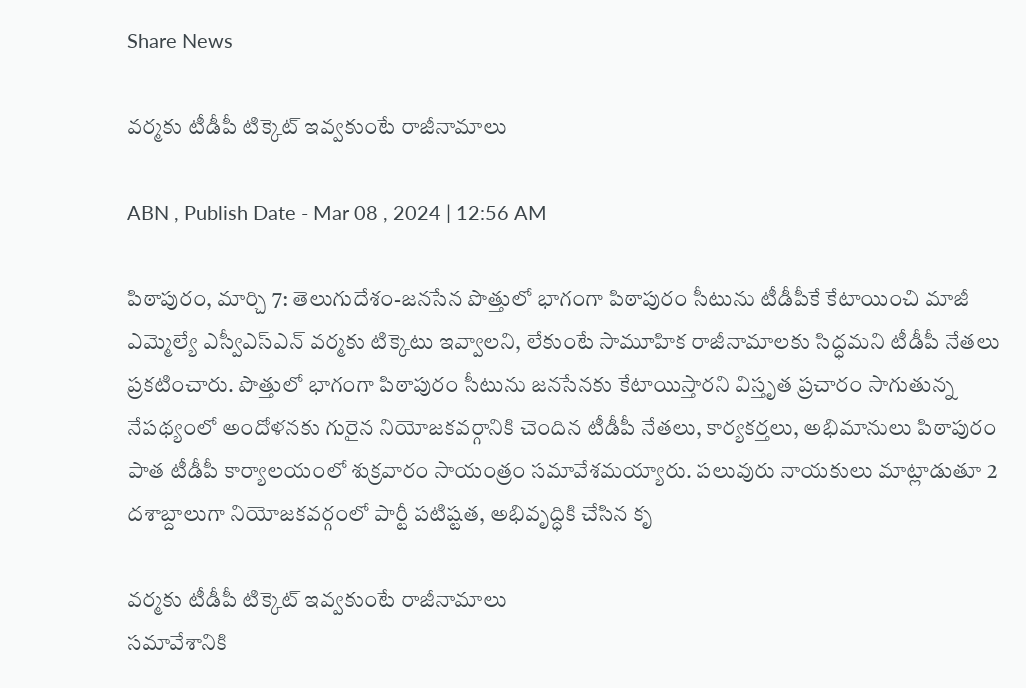Share News

వర్మకు టీడీపీ టిక్కెట్‌ ఇవ్వకుంటే రాజీనామాలు

ABN , Publish Date - Mar 08 , 2024 | 12:56 AM

పిఠాపురం, మార్చి 7: తెలుగుదేశం-జనసేన పొత్తులో భాగంగా పిఠాపురం సీటును టీడీపీకే కేటాయించి మాజీ ఎమ్మెల్యే ఎస్వీఎస్‌ఎన్‌ వర్మకు టిక్కెటు ఇవ్వాలని, లేకుంటే సామూహిక రాజీనామాలకు సిద్ధమని టీడీపీ నేతలు ప్రకటించారు. పొత్తులో భాగంగా పిఠాపురం సీటును జనసేనకు కేటాయిస్తారని విస్తృత ప్రచారం సాగుతున్న నేపథ్యంలో అందోళనకు గురైన నియోజకవర్గానికి చెందిన టీడీపీ నేతలు, కార్యకర్తలు, అభిమానులు పిఠాపురం పాత టీడీపీ కార్యాలయంలో శుక్రవారం సాయంత్రం సమావేశమయ్యారు. పలువురు నాయకులు మాట్లాడుతూ 2 దశాబ్దాలుగా నియోజకవర్గంలో పార్టీ పటిష్టత, అభివృద్ధికి చేసిన కృ

వర్మకు టీడీపీ టిక్కెట్‌ ఇవ్వకుంటే రాజీనామాలు
సమావేశానికి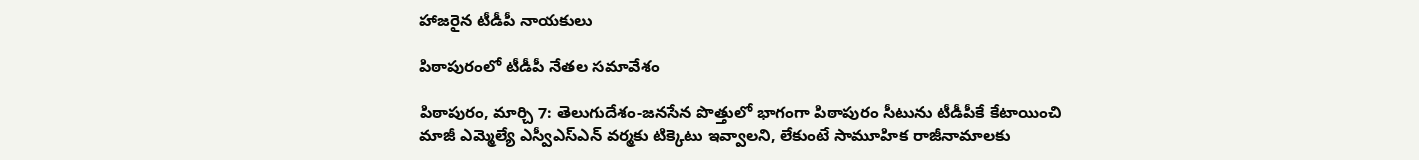హాజరైన టీడీపీ నాయకులు

పిఠాపురంలో టీడీపీ నేతల సమావేశం

పిఠాపురం, మార్చి 7: తెలుగుదేశం-జనసేన పొత్తులో భాగంగా పిఠాపురం సీటును టీడీపీకే కేటాయించి మాజీ ఎమ్మెల్యే ఎస్వీఎస్‌ఎన్‌ వర్మకు టిక్కెటు ఇవ్వాలని, లేకుంటే సామూహిక రాజీనామాలకు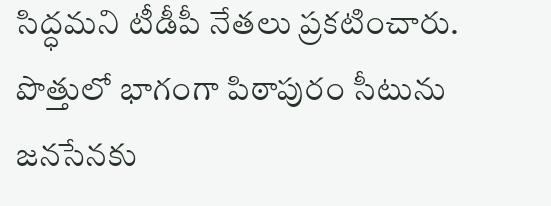సిద్ధమని టీడీపీ నేతలు ప్రకటించారు. పొత్తులో భాగంగా పిఠాపురం సీటును జనసేనకు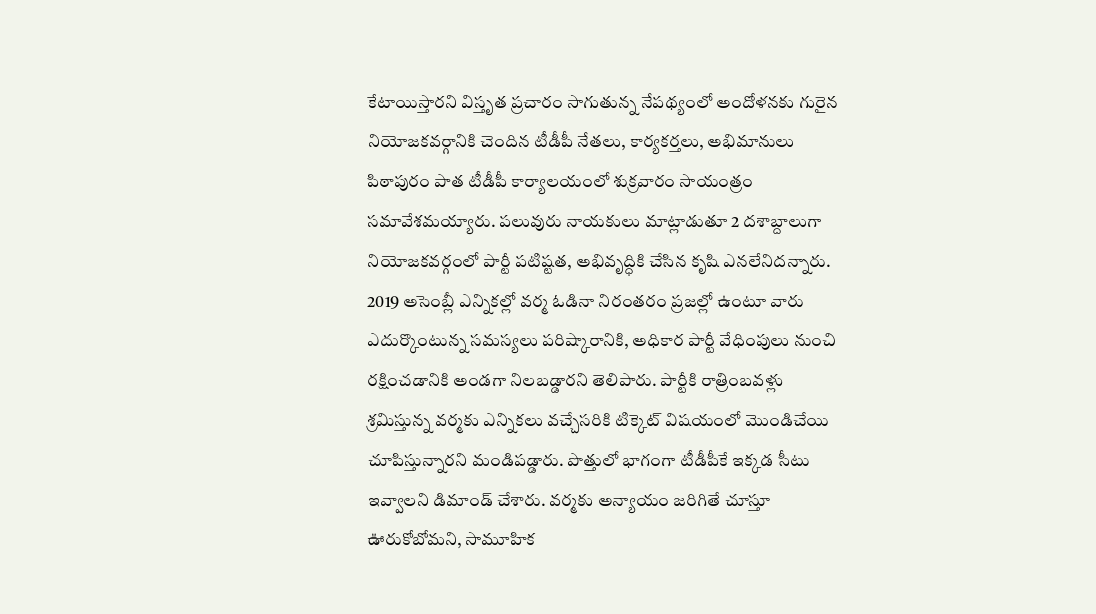కేటాయిస్తారని విస్తృత ప్రచారం సాగుతున్న నేపథ్యంలో అందోళనకు గురైన నియోజకవర్గానికి చెందిన టీడీపీ నేతలు, కార్యకర్తలు, అభిమానులు పిఠాపురం పాత టీడీపీ కార్యాలయంలో శుక్రవారం సాయంత్రం సమావేశమయ్యారు. పలువురు నాయకులు మాట్లాడుతూ 2 దశాబ్దాలుగా నియోజకవర్గంలో పార్టీ పటిష్టత, అభివృద్ధికి చేసిన కృషి ఎనలేనిదన్నారు. 2019 అసెంబ్లీ ఎన్నికల్లో వర్మ ఓడినా నిరంతరం ప్రజల్లో ఉంటూ వారు ఎదుర్కొంటున్న సమస్యలు పరిష్కారానికి, అధికార పార్టీ వేధింపులు నుంచి రక్షించడానికి అండగా నిలబడ్డారని తెలిపారు. పార్టీకి రాత్రింబవళ్లు శ్రమిస్తున్న వర్మకు ఎన్నికలు వచ్చేసరికి టిక్కెట్‌ విషయంలో మొండిచేయి చూపిస్తున్నారని మండిపడ్డారు. పొత్తులో భాగంగా టీడీపీకే ఇక్కడ సీటు ఇవ్వాలని డిమాండ్‌ చేశారు. వర్మకు అన్యాయం జరిగితే చూస్తూ ఊరుకోబోమని, సామూహిక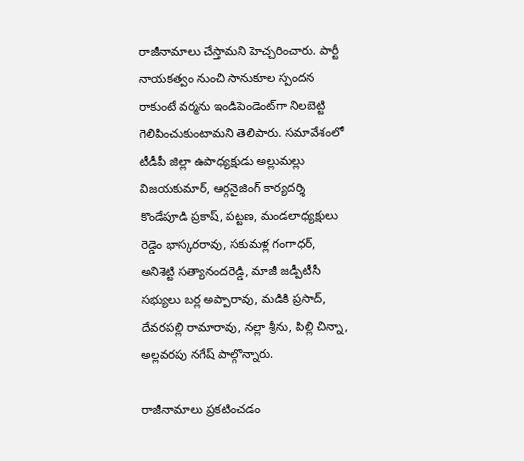రాజీనామాలు చేస్తామని హెచ్చరించారు. పార్టీ నాయకత్వం నుంచి సానుకూల స్పందన రాకుంటే వర్మను ఇండిపెండెంట్‌గా నిలబెట్టి గెలిపించుకుంటామని తెలిపారు. సమావేశంలో టీడీపీ జిల్లా ఉపాధ్యక్షుడు అల్లుమల్లు విజయకుమార్‌, ఆర్గనైజింగ్‌ కార్యదర్శి కొండేపూడి ప్రకాష్‌, పట్టణ, మండలాధ్యక్షులు రెడ్డెం భాస్కరరావు, సకుమళ్ల గంగాధర్‌, అనిశెట్టి సత్యానందరెడ్డి, మాజీ జడ్పీటీసీ సభ్యులు బర్ల అప్పారావు, మడికి ప్రసాద్‌, దేవరపల్లి రామారావు, నల్లా శ్రీను, పిల్లి చిన్నా, అల్లవరపు నగేష్‌ పాల్గొన్నారు.

రాజీనామాలు ప్రకటించడం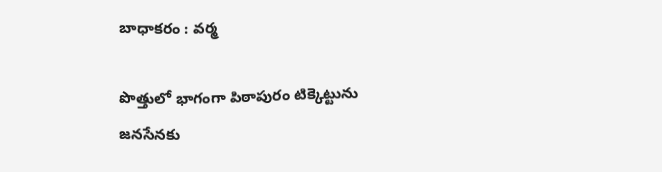బాధాకరం : వర్మ

పొత్తులో భాగంగా పిఠాపురం టిక్కెట్టును జనసేనకు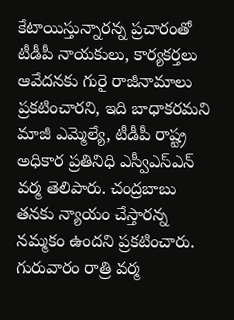కేటాయిస్తున్నారన్న ప్రచారంతో టీడీపీ నాయకులు, కార్యకర్తలు ఆవేదనకు గురై రాజీనామాలు ప్రకటించారని, ఇది బాధాకరమని మాజీ ఎమ్మెల్యే, టీడీపీ రాష్ట్ర అధికార ప్రతినిధి ఎస్వీఎస్‌ఎన్‌ వర్మ తెలిపారు. చంద్రబాబు తనకు న్యాయం చేస్తారన్న నమ్మకం ఉందని ప్రకటించారు. గురువారం రాత్రి వర్మ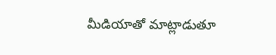మీడియాతో మాట్లాడుతూ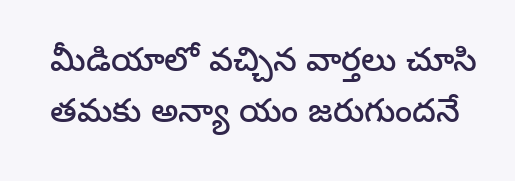మీడియాలో వచ్చిన వార్తలు చూసి తమకు అన్యా యం జరుగుందనే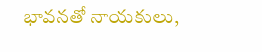భావనతో నాయకులు,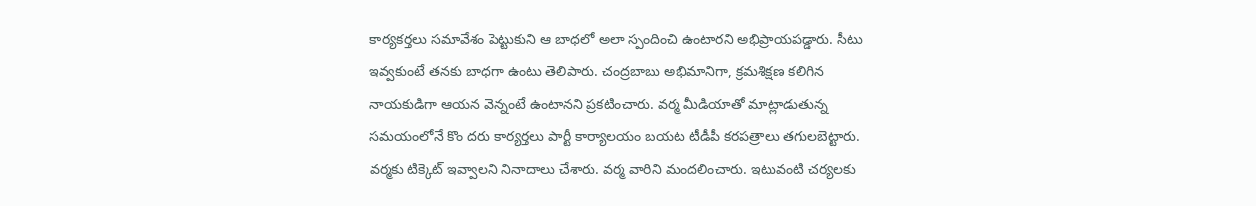కార్యకర్తలు సమావేశం పెట్టుకుని ఆ బాధలో అలా స్పందించి ఉంటారని అభిప్రాయపడ్డారు. సీటు ఇవ్వకుంటే తనకు బాధగా ఉంటు తెలిపారు. చంద్రబాబు అభిమానిగా, క్రమశిక్షణ కలిగిన నాయకుడిగా ఆయన వెన్నంటే ఉంటానని ప్రకటించారు. వర్మ మీడియాతో మాట్లాడుతున్న సమయంలోనే కొం దరు కార్యర్తలు పార్టీ కార్యాలయం బయట టీడీపీ కరపత్రాలు తగులబెట్టారు. వర్మకు టిక్కెట్‌ ఇవ్వాలని నినాదాలు చేశారు. వర్మ వారిని మందలించారు. ఇటువంటి చర్యలకు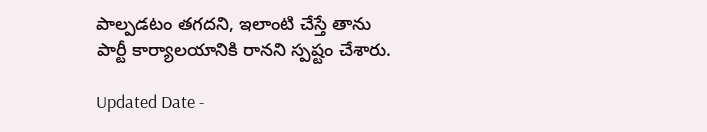పాల్పడటం తగదని, ఇలాంటి చేస్తే తాను పార్టీ కార్యాలయానికి రానని స్పష్టం చేశారు.

Updated Date -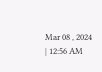Mar 08 , 2024 | 12:56 AM